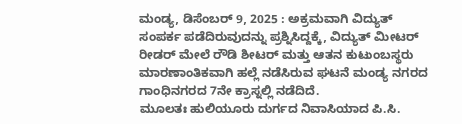ಮಂಡ್ಯ, ಡಿಸೆಂಬರ್ 9, 2025 : ಅಕ್ರಮವಾಗಿ ವಿದ್ಯುತ್ ಸಂಪರ್ಕ ಪಡೆದಿರುವುದನ್ನು ಪ್ರಶ್ನಿಸಿದ್ದಕ್ಕೆ, ವಿದ್ಯುತ್ ಮೀಟರ್ ರೀಡರ್ ಮೇಲೆ ರೌಡಿ ಶೀಟರ್ ಮತ್ತು ಆತನ ಕುಟುಂಬಸ್ಥರು ಮಾರಣಾಂತಿಕವಾಗಿ ಹಲ್ಲೆ ನಡೆಸಿರುವ ಘಟನೆ ಮಂಡ್ಯ ನಗರದ ಗಾಂಧಿನಗರದ 7ನೇ ಕ್ರಾಸ್ನಲ್ಲಿ ನಡೆದಿದೆ.
ಮೂಲತಃ ಹುಲಿಯೂರು ದುರ್ಗದ ನಿವಾಸಿಯಾದ ಪಿ.ಸಿ.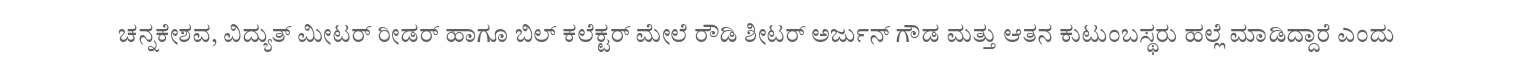ಚನ್ನಕೇಶವ, ವಿದ್ಯುತ್ ಮೀಟರ್ ರೀಡರ್ ಹಾಗೂ ಬಿಲ್ ಕಲೆಕ್ಟರ್ ಮೇಲೆ ರೌಡಿ ಶೀಟರ್ ಅರ್ಜುನ್ ಗೌಡ ಮತ್ತು ಆತನ ಕುಟುಂಬಸ್ಥರು ಹಲ್ಲೆ ಮಾಡಿದ್ದಾರೆ ಎಂದು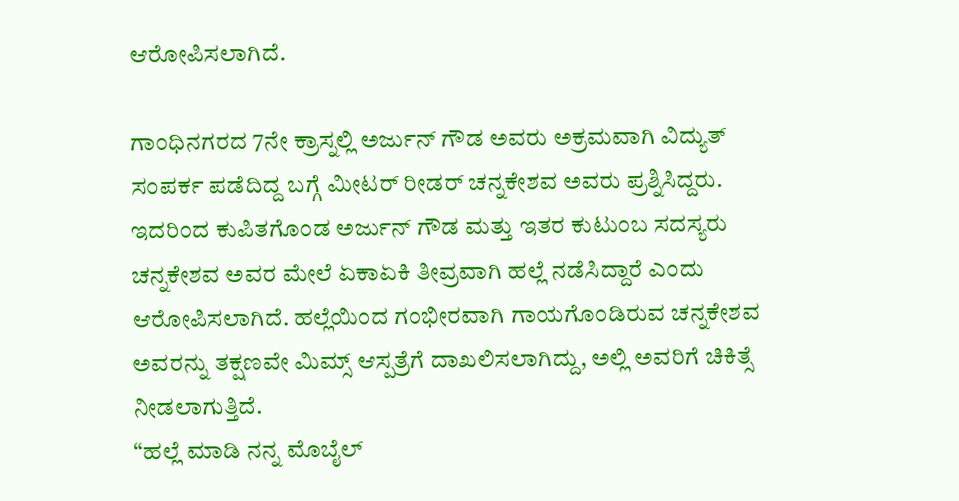ಆರೋಪಿಸಲಾಗಿದೆ.

ಗಾಂಧಿನಗರದ 7ನೇ ಕ್ರಾಸ್ನಲ್ಲಿ ಅರ್ಜುನ್ ಗೌಡ ಅವರು ಅಕ್ರಮವಾಗಿ ವಿದ್ಯುತ್ ಸಂಪರ್ಕ ಪಡೆದಿದ್ದ ಬಗ್ಗೆ ಮೀಟರ್ ರೀಡರ್ ಚನ್ನಕೇಶವ ಅವರು ಪ್ರಶ್ನಿಸಿದ್ದರು. ಇದರಿಂದ ಕುಪಿತಗೊಂಡ ಅರ್ಜುನ್ ಗೌಡ ಮತ್ತು ಇತರ ಕುಟುಂಬ ಸದಸ್ಯರು ಚನ್ನಕೇಶವ ಅವರ ಮೇಲೆ ಏಕಾಏಕಿ ತೀವ್ರವಾಗಿ ಹಲ್ಲೆ ನಡೆಸಿದ್ದಾರೆ ಎಂದು ಆರೋಪಿಸಲಾಗಿದೆ. ಹಲ್ಲೆಯಿಂದ ಗಂಭೀರವಾಗಿ ಗಾಯಗೊಂಡಿರುವ ಚನ್ನಕೇಶವ ಅವರನ್ನು ತಕ್ಷಣವೇ ಮಿಮ್ಸ್ ಆಸ್ಪತ್ರೆಗೆ ದಾಖಲಿಸಲಾಗಿದ್ದು, ಅಲ್ಲಿ ಅವರಿಗೆ ಚಿಕಿತ್ಸೆ ನೀಡಲಾಗುತ್ತಿದೆ.
“ಹಲ್ಲೆ ಮಾಡಿ ನನ್ನ ಮೊಬೈಲ್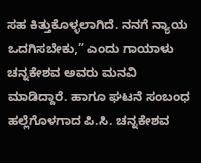ಸಹ ಕಿತ್ತುಕೊಳ್ಳಲಾಗಿದೆ. ನನಗೆ ನ್ಯಾಯ ಒದಗಿಸಬೇಕು,” ಎಂದು ಗಾಯಾಳು ಚನ್ನಕೇಶವ ಅವರು ಮನವಿ ಮಾಡಿದ್ದಾರೆ. ಹಾಗೂ ಘಟನೆ ಸಂಬಂಧ ಹಲ್ಲೆಗೊಳಗಾದ ಪಿ.ಸಿ. ಚನ್ನಕೇಶವ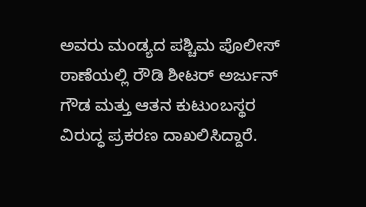ಅವರು ಮಂಡ್ಯದ ಪಶ್ಚಿಮ ಪೊಲೀಸ್ ಠಾಣೆಯಲ್ಲಿ ರೌಡಿ ಶೀಟರ್ ಅರ್ಜುನ್ ಗೌಡ ಮತ್ತು ಆತನ ಕುಟುಂಬಸ್ಥರ ವಿರುದ್ಧ ಪ್ರಕರಣ ದಾಖಲಿಸಿದ್ದಾರೆ.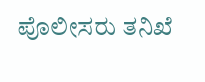ಪೊಲೀಸರು ತನಿಖೆ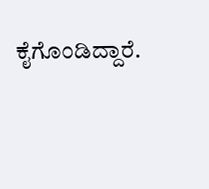ಕೈಗೊಂಡಿದ್ದಾರೆ.